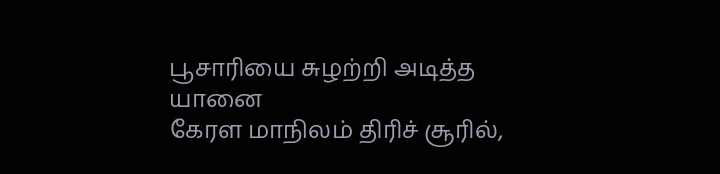பூசாரியை சுழற்றி அடித்த யானை
கேரள மாநிலம் திரிச் சூரில்,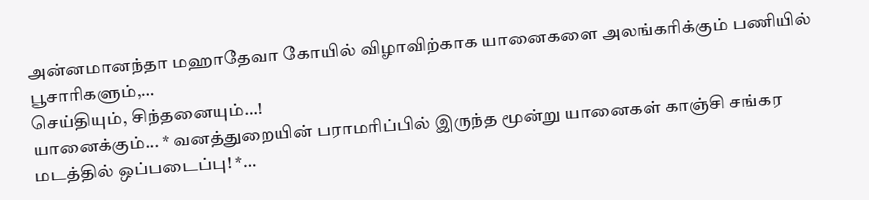அன்னமானந்தா மஹாதேவா கோயில் விழாவிற்காக யானைகளை அலங்கரிக்கும் பணியில் பூசாரிகளும்,…
செய்தியும், சிந்தனையும்…!
யானைக்கும்... * வனத்துறையின் பராமரிப்பில் இருந்த மூன்று யானைகள் காஞ்சி சங்கர மடத்தில் ஒப்படைப்பு! *…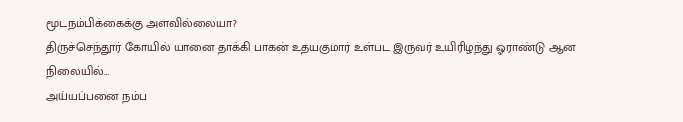மூடநம்பிக்கைக்கு அளவில்லையா?
திருச்செந்தூர் கோயில் யானை தாக்கி பாகன் உதயகுமார் உள்பட இருவர் உயிரிழந்து ஓராண்டு ஆன நிலையில்…
அய்யப்பனை நம்ப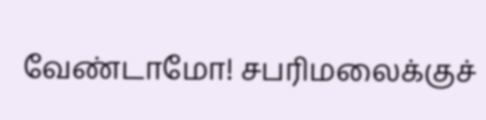வேண்டாமோ! சபரிமலைக்குச்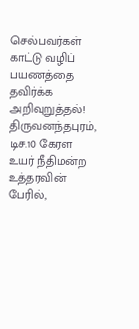செல்பவர்கள் காட்டு வழிப் பயணத்தை தவிர்க்க அறிவுறுத்தல்!
திருவனந்தபுரம், டிச.10 கேரள உயர் நீதிமன்ற உத்தரவின் பேரில்,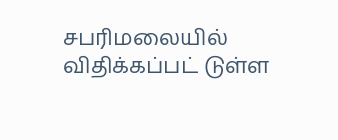சபரிமலையில் விதிக்கப்பட் டுள்ள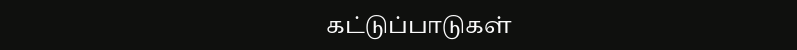கட்டுப்பாடுகள்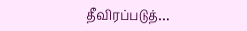தீவிரப்படுத்…